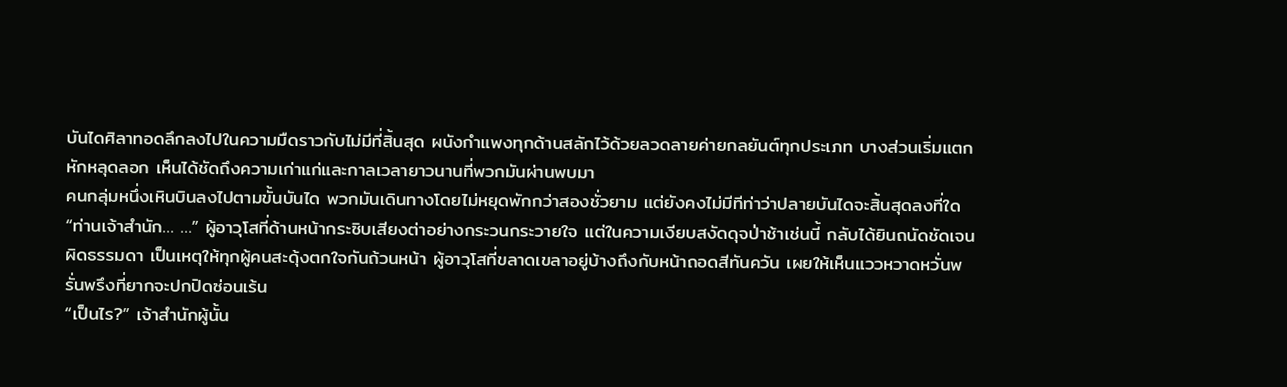บันไดศิลาทอดลึกลงไปในความมืดราวกับไม่มีที่สิ้นสุด ผนังกำแพงทุกด้านสลักไว้ด้วยลวดลายค่ายกลยันต์ทุกประเภท บางส่วนเริ่มแตกหักหลุดลอก เห็นได้ชัดถึงความเก่าแก่และกาลเวลายาวนานที่พวกมันผ่านพบมา
คนกลุ่มหนึ่งเหินบินลงไปตามขั้นบันได พวกมันเดินทางโดยไม่หยุดพักกว่าสองชั่วยาม แต่ยังคงไม่มีทีท่าว่าปลายบันไดจะสิ้นสุดลงที่ใด
“ท่านเจ้าสำนัก… …” ผู้อาวุโสที่ด้านหน้ากระซิบเสียงต่าอย่างกระวนกระวายใจ แต่ในความเงียบสงัดดุจป่าช้าเช่นนี้ กลับได้ยินถนัดชัดเจนผิดธรรมดา เป็นเหตุให้ทุกผู้คนสะดุ้งตกใจกันถ้วนหน้า ผู้อาวุโสที่ขลาดเขลาอยู่บ้างถึงกับหน้าถอดสีทันควัน เผยให้เห็นแววหวาดหวั่นพรั่นพรึงที่ยากจะปกปิดซ่อนเร้น
“เป็นไร?” เจ้าสำนักผู้นั้น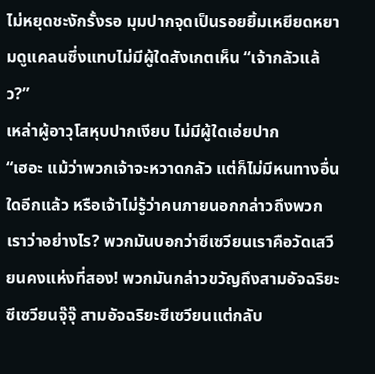ไม่หยุดชะงักรั้งรอ มุมปากจุดเป็นรอยยิ้มเหยียดหยามดูแคลนซึ่งแทบไม่มีผู้ใดสังเกตเห็น “เจ้ากลัวแล้ว?”
เหล่าผู้อาวุโสหุบปากเงียบ ไม่มีผู้ใดเอ่ยปาก
“เฮอะ แม้ว่าพวกเจ้าจะหวาดกลัว แต่ก็ไม่มีหนทางอื่นใดอีกแล้ว หรือเจ้าไม่รู้ว่าคนภายนอกกล่าวถึงพวกเราว่าอย่างไร? พวกมันบอกว่าซีเซวียนเราคือวัดเสวียนคงแห่งที่สอง! พวกมันกล่าวขวัญถึงสามอัจฉริยะซีเซวียนจุ๊จุ๊ สามอัจฉริยะซีเซวียนแต่กลับ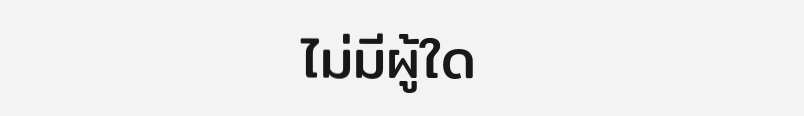ไม่มีผู้ใด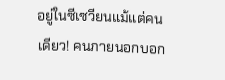อยู่ในซีเซวียนแม้แต่คนเดียว! คนภายนอกบอก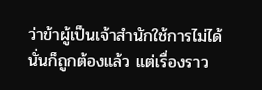ว่าข้าผู้เป็นเจ้าสำนักใช้การไม่ได้ นั่นก็ถูกต้องแล้ว แต่เรื่องราว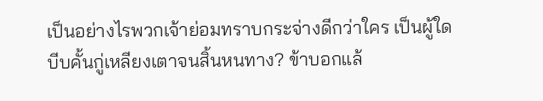เป็นอย่างไรพวกเจ้าย่อมทราบกระจ่างดีกว่าใคร เป็นผู้ใดบีบคั้นกู่เหลียงเตาจนสิ้นหนทาง? ข้าบอกแล้